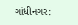ગાંધીનગર: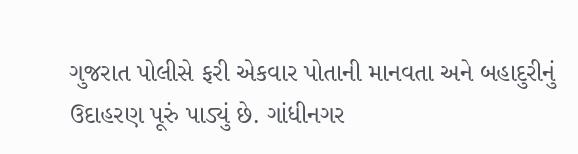ગુજરાત પોલીસે ફરી એકવાર પોતાની માનવતા અને બહાદુરીનું ઉદાહરણ પૂરું પાડ્યું છે. ગાંધીનગર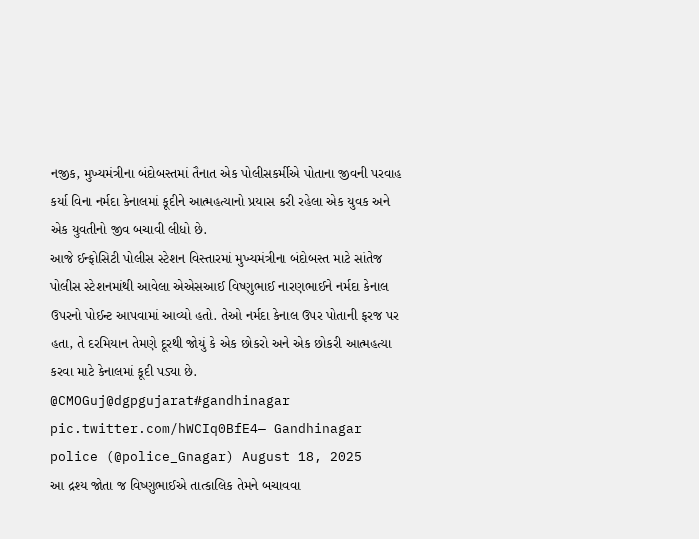નજીક, મુખ્યમંત્રીના બંદોબસ્તમાં તૈનાત એક પોલીસકર્મીએ પોતાના જીવની પરવાહ કર્યા વિના નર્મદા કેનાલમાં કૂદીને આત્મહત્યાનો પ્રયાસ કરી રહેલા એક યુવક અને એક યુવતીનો જીવ બચાવી લીધો છે.
આજે ઈન્ફોસિટી પોલીસ સ્ટેશન વિસ્તારમાં મુખ્યમંત્રીના બંદોબસ્ત માટે સાંતેજ પોલીસ સ્ટેશનમાંથી આવેલા એએસઆઈ વિષ્ણુભાઈ નારણભાઈને નર્મદા કેનાલ ઉપરનો પોઈન્ટ આપવામાં આવ્યો હતો. તેઓ નર્મદા કેનાલ ઉપર પોતાની ફરજ પર હતા, તે દરમિયાન તેમણે દૂરથી જોયું કે એક છોકરો અને એક છોકરી આત્મહત્યા કરવા માટે કેનાલમાં કૂદી પડ્યા છે.
@CMOGuj@dgpgujarat#gandhinagar pic.twitter.com/hWCIq0BfE4— Gandhinagar police (@police_Gnagar) August 18, 2025
આ દ્રશ્ય જોતા જ વિષ્ણુભાઈએ તાત્કાલિક તેમને બચાવવા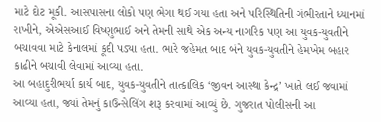માટે દોટ મૂકી. આસપાસના લોકો પણ ભેગા થઈ ગયા હતા અને પરિસ્થિતિની ગંભીરતાને ધ્યાનમાં રાખીને, એએસઆઈ વિષ્ણુભાઈ અને તેમની સાથે એક અન્ય નાગરિક પણ આ યુવક-યુવતીને બચાવવા માટે કેનાલમાં કૂદી પડ્યા હતા. ભારે જહેમત બાદ બંને યુવક-યુવતીને હેમખેમ બહાર કાઢીને બચાવી લેવામાં આવ્યા હતા.
આ બહાદુરીભર્યા કાર્ય બાદ, યુવક-યુવતીને તાત્કાલિક ‘જીવન આસ્થા કેન્દ્ર’ ખાતે લઈ જવામાં આવ્યા હતા, જ્યાં તેમનું કાઉન્સેલિંગ શરૂ કરવામાં આવ્યું છે. ગુજરાત પોલીસની આ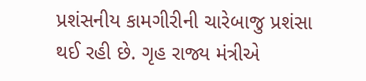પ્રશંસનીય કામગીરીની ચારેબાજુ પ્રશંસા થઈ રહી છે. ગૃહ રાજ્ય મંત્રીએ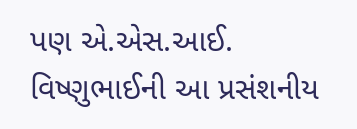પણ એ.એસ.આઈ. વિષ્ણુભાઈની આ પ્રસંશનીય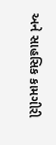અને સાહસિક કામગીરી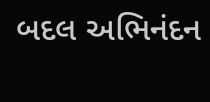બદલ અભિનંદન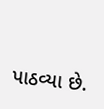પાઠવ્યા છે.